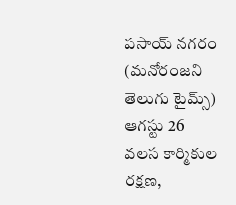పసాయ్ నగరం (మనోరంజని తెలుగు టైమ్స్) ఆగస్టు 26
వలస కార్మికుల రక్షణ,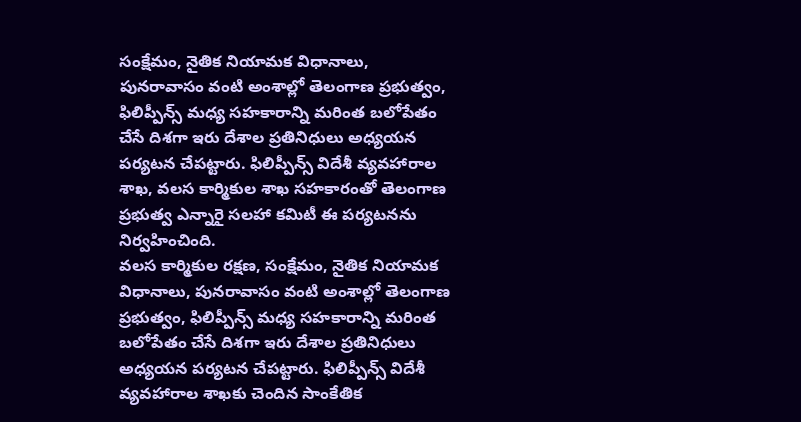సంక్షేమం, నైతిక నియామక విధానాలు, పునరావాసం వంటి అంశాల్లో తెలంగాణ ప్రభుత్వం, ఫిలిప్పీన్స్ మధ్య సహకారాన్ని మరింత బలోపేతం చేసే దిశగా ఇరు దేశాల ప్రతినిధులు అధ్యయన పర్యటన చేపట్టారు. ఫిలిప్పీన్స్ విదేశీ వ్యవహారాల శాఖ, వలస కార్మికుల శాఖ సహకారంతో తెలంగాణ ప్రభుత్వ ఎన్నారై సలహా కమిటీ ఈ పర్యటనను నిర్వహించింది.
వలస కార్మికుల రక్షణ, సంక్షేమం, నైతిక నియామక విధానాలు, పునరావాసం వంటి అంశాల్లో తెలంగాణ ప్రభుత్వం, ఫిలిప్పీన్స్ మధ్య సహకారాన్ని మరింత బలోపేతం చేసే దిశగా ఇరు దేశాల ప్రతినిధులు అధ్యయన పర్యటన చేపట్టారు. ఫిలిప్పీన్స్ విదేశీ వ్యవహారాల శాఖకు చెందిన సాంకేతిక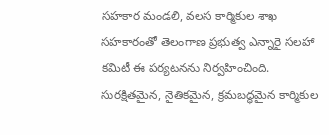సహకార మండలి, వలస కార్మికుల శాఖ సహకారంతో తెలంగాణ ప్రభుత్వ ఎన్నారై సలహా కమిటీ ఈ పర్యటనను నిర్వహించింది. సురక్షితమైన, నైతికమైన, క్రమబద్ధమైన కార్మికుల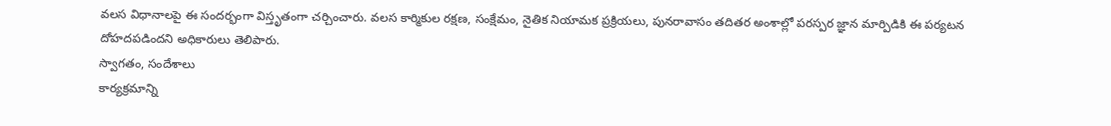వలస విధానాలపై ఈ సందర్భంగా విస్తృతంగా చర్చించారు. వలస కార్మికుల రక్షణ, సంక్షేమం, నైతిక నియామక ప్రక్రియలు, పునరావాసం తదితర అంశాల్లో పరస్పర జ్ఞాన మార్పిడికి ఈ పర్యటన దోహదపడిందని అధికారులు తెలిపారు.
స్వాగతం, సందేశాలు
కార్యక్రమాన్ని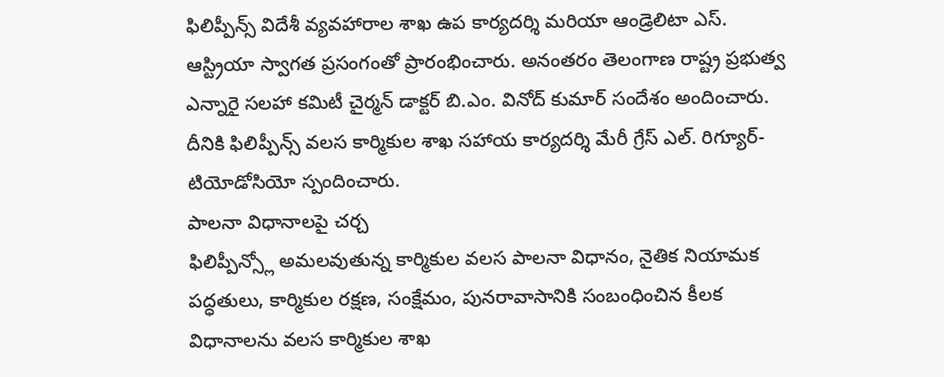ఫిలిప్పీన్స్ విదేశీ వ్యవహారాల శాఖ ఉప కార్యదర్శి మరియా ఆండ్రెలిటా ఎస్. ఆస్ట్రియా స్వాగత ప్రసంగంతో ప్రారంభించారు. అనంతరం తెలంగాణ రాష్ట్ర ప్రభుత్వ ఎన్నారై సలహా కమిటీ చైర్మన్ డాక్టర్ బి.ఎం. వినోద్ కుమార్ సందేశం అందించారు. దీనికి ఫిలిప్పీన్స్ వలస కార్మికుల శాఖ సహాయ కార్యదర్శి మేరీ గ్రేస్ ఎల్. రిగ్యూర్-టియోడోసియో స్పందించారు.
పాలనా విధానాలపై చర్చ
ఫిలిప్పీన్స్లో అమలవుతున్న కార్మికుల వలస పాలనా విధానం, నైతిక నియామక పద్ధతులు, కార్మికుల రక్షణ, సంక్షేమం, పునరావాసానికి సంబంధించిన కీలక విధానాలను వలస కార్మికుల శాఖ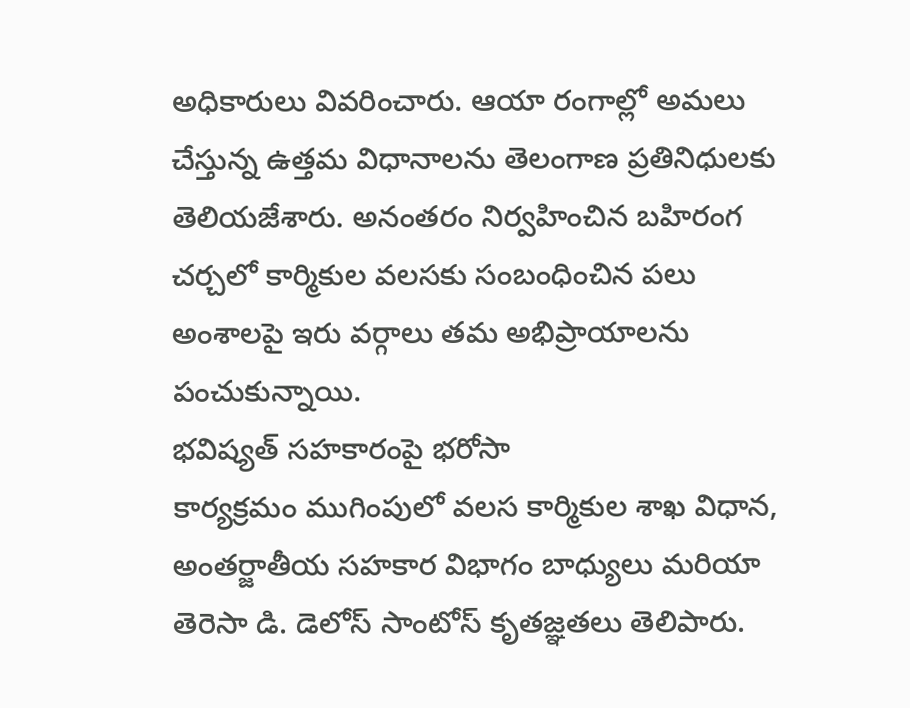అధికారులు వివరించారు. ఆయా రంగాల్లో అమలు చేస్తున్న ఉత్తమ విధానాలను తెలంగాణ ప్రతినిధులకు తెలియజేశారు. అనంతరం నిర్వహించిన బహిరంగ చర్చలో కార్మికుల వలసకు సంబంధించిన పలు అంశాలపై ఇరు వర్గాలు తమ అభిప్రాయాలను పంచుకున్నాయి.
భవిష్యత్ సహకారంపై భరోసా
కార్యక్రమం ముగింపులో వలస కార్మికుల శాఖ విధాన, అంతర్జాతీయ సహకార విభాగం బాధ్యులు మరియా తెరెసా డి. డెలోస్ సాంటోస్ కృతజ్ఞతలు తెలిపారు.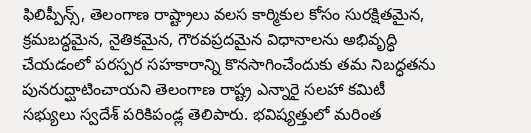ఫిలిప్పీన్స్, తెలంగాణ రాష్ట్రాలు వలస కార్మికుల కోసం సురక్షితమైన, క్రమబద్ధమైన, నైతికమైన, గౌరవప్రదమైన విధానాలను అభివృద్ధి చేయడంలో పరస్పర సహకారాన్ని కొనసాగించేందుకు తమ నిబద్ధతను పునరుద్ఘాటించాయని తెలంగాణ రాష్ట్ర ఎన్నారై సలహా కమిటీ సభ్యులు స్వదేశ్ పరికిపండ్ల తెలిపారు. భవిష్యత్తులో మరింత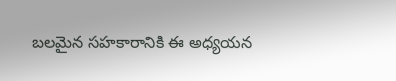బలమైన సహకారానికి ఈ అధ్యయన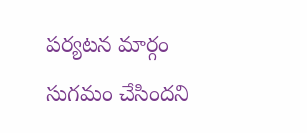పర్యటన మార్గం సుగమం చేసిందని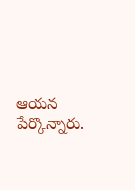ఆయన పేర్కొన్నారు.